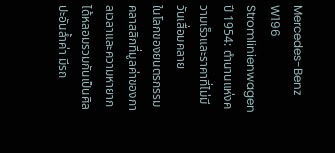Mercedes-Benz W196 Stromlinienwagen ปี 1954: ตำนานแห่งความเร็วและราคาที่ไม่มีวันเสื่อมคลาย
ในโลกของยนตรกรรมคลาสสิกที่มูลค่าของกาลเวลาและความหายากได้หลอมรวมกันเป็นศิลปะอันล้ำค่า มีรถ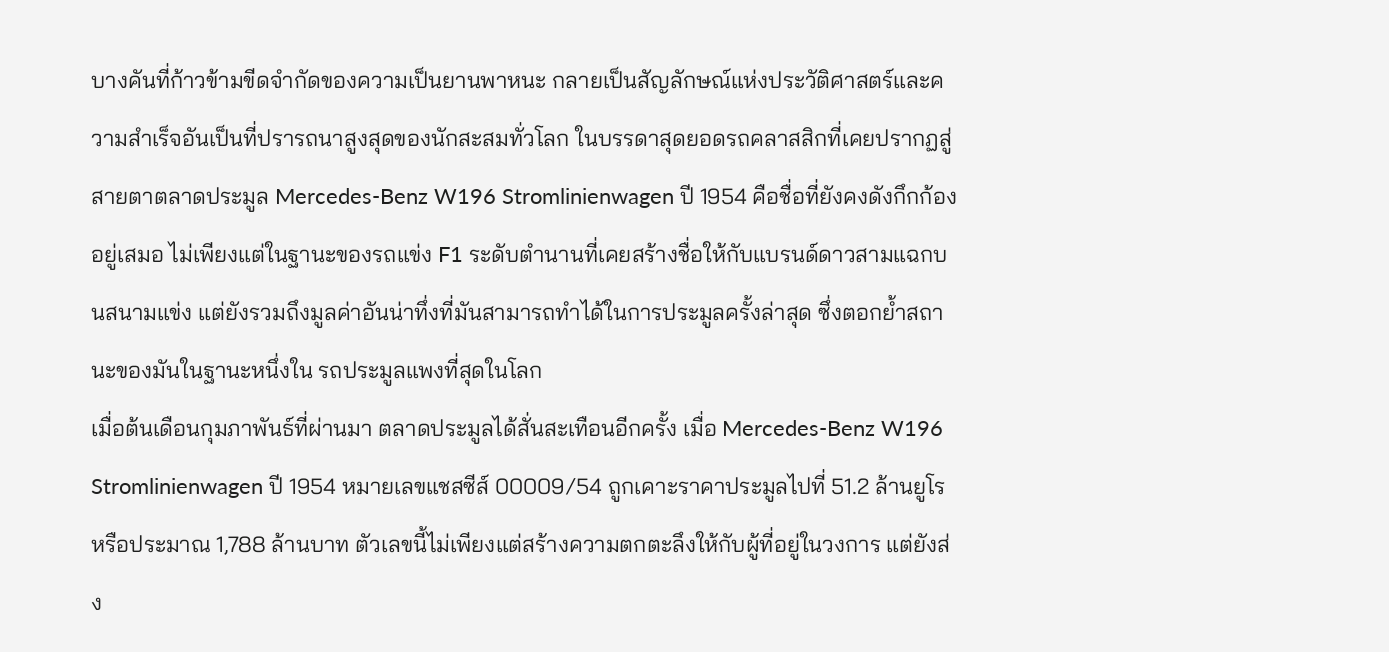บางคันที่ก้าวข้ามขีดจำกัดของความเป็นยานพาหนะ กลายเป็นสัญลักษณ์แห่งประวัติศาสตร์และความสำเร็จอันเป็นที่ปรารถนาสูงสุดของนักสะสมทั่วโลก ในบรรดาสุดยอดรถคลาสสิกที่เคยปรากฏสู่สายตาตลาดประมูล Mercedes-Benz W196 Stromlinienwagen ปี 1954 คือชื่อที่ยังคงดังกึกก้องอยู่เสมอ ไม่เพียงแต่ในฐานะของรถแข่ง F1 ระดับตำนานที่เคยสร้างชื่อให้กับแบรนด์ดาวสามแฉกบนสนามแข่ง แต่ยังรวมถึงมูลค่าอันน่าทึ่งที่มันสามารถทำได้ในการประมูลครั้งล่าสุด ซึ่งตอกย้ำสถานะของมันในฐานะหนึ่งใน รถประมูลแพงที่สุดในโลก
เมื่อต้นเดือนกุมภาพันธ์ที่ผ่านมา ตลาดประมูลได้สั่นสะเทือนอีกครั้ง เมื่อ Mercedes-Benz W196 Stromlinienwagen ปี 1954 หมายเลขแชสซีส์ 00009/54 ถูกเคาะราคาประมูลไปที่ 51.2 ล้านยูโร หรือประมาณ 1,788 ล้านบาท ตัวเลขนี้ไม่เพียงแต่สร้างความตกตะลึงให้กับผู้ที่อยู่ในวงการ แต่ยังส่ง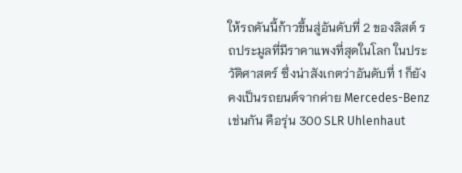ให้รถคันนี้ก้าวขึ้นสู่อันดับที่ 2 ของลิสต์ รถประมูลที่มีราคาแพงที่สุดในโลก ในประวัติศาสตร์ ซึ่งน่าสังเกตว่าอันดับที่ 1 ก็ยังคงเป็นรถยนต์จากค่าย Mercedes-Benz เช่นกัน คือรุ่น 300 SLR Uhlenhaut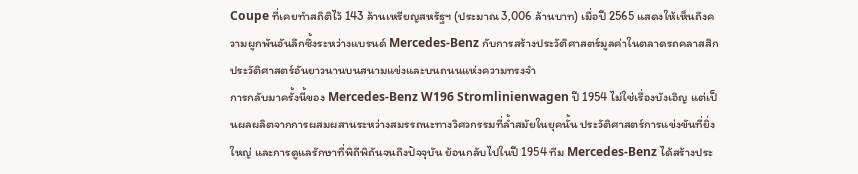Coupe ที่เคยทำสถิติไว้ 143 ล้านเหรียญสหรัฐฯ (ประมาณ 3,006 ล้านบาท) เมื่อปี 2565 แสดงให้เห็นถึงความผูกพันอันลึกซึ้งระหว่างแบรนด์ Mercedes-Benz กับการสร้างประวัติศาสตร์มูลค่าในตลาดรถคลาสสิก
ประวัติศาสตร์อันยาวนานบนสนามแข่งและบนถนนแห่งความทรงจำ
การกลับมาครั้งนี้ของ Mercedes-Benz W196 Stromlinienwagen ปี 1954 ไม่ใช่เรื่องบังเอิญ แต่เป็นผลผลิตจากการผสมผสานระหว่างสมรรถนะทางวิศวกรรมที่ล้ำสมัยในยุคนั้น ประวัติศาสตร์การแข่งขันที่ยิ่งใหญ่ และการดูแลรักษาที่พิถีพิถันจนถึงปัจจุบัน ย้อนกลับไปในปี 1954 ทีม Mercedes-Benz ได้สร้างประ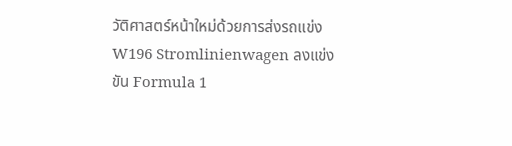วัติศาสตร์หน้าใหม่ด้วยการส่งรถแข่ง W196 Stromlinienwagen ลงแข่งขัน Formula 1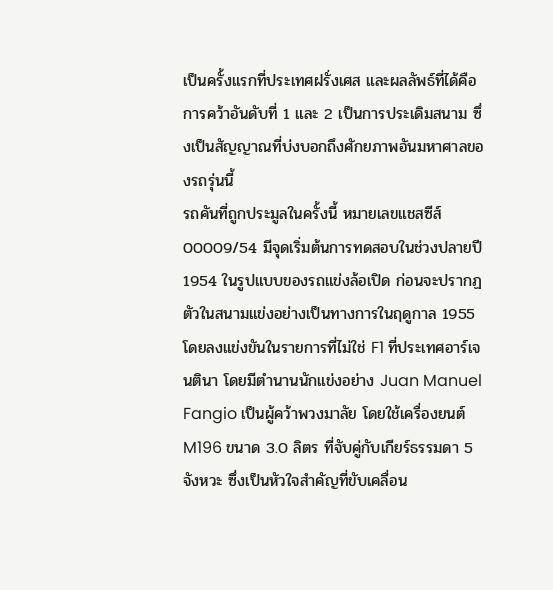เป็นครั้งแรกที่ประเทศฝรั่งเศส และผลลัพธ์ที่ได้คือการคว้าอันดับที่ 1 และ 2 เป็นการประเดิมสนาม ซึ่งเป็นสัญญาณที่บ่งบอกถึงศักยภาพอันมหาศาลของรถรุ่นนี้
รถคันที่ถูกประมูลในครั้งนี้ หมายเลขแชสซีส์ 00009/54 มีจุดเริ่มต้นการทดสอบในช่วงปลายปี 1954 ในรูปแบบของรถแข่งล้อเปิด ก่อนจะปรากฏตัวในสนามแข่งอย่างเป็นทางการในฤดูกาล 1955 โดยลงแข่งขันในรายการที่ไม่ใช่ F1 ที่ประเทศอาร์เจนตินา โดยมีตำนานนักแข่งอย่าง Juan Manuel Fangio เป็นผู้คว้าพวงมาลัย โดยใช้เครื่องยนต์ M196 ขนาด 3.0 ลิตร ที่จับคู่กับเกียร์ธรรมดา 5 จังหวะ ซึ่งเป็นหัวใจสำคัญที่ขับเคลื่อน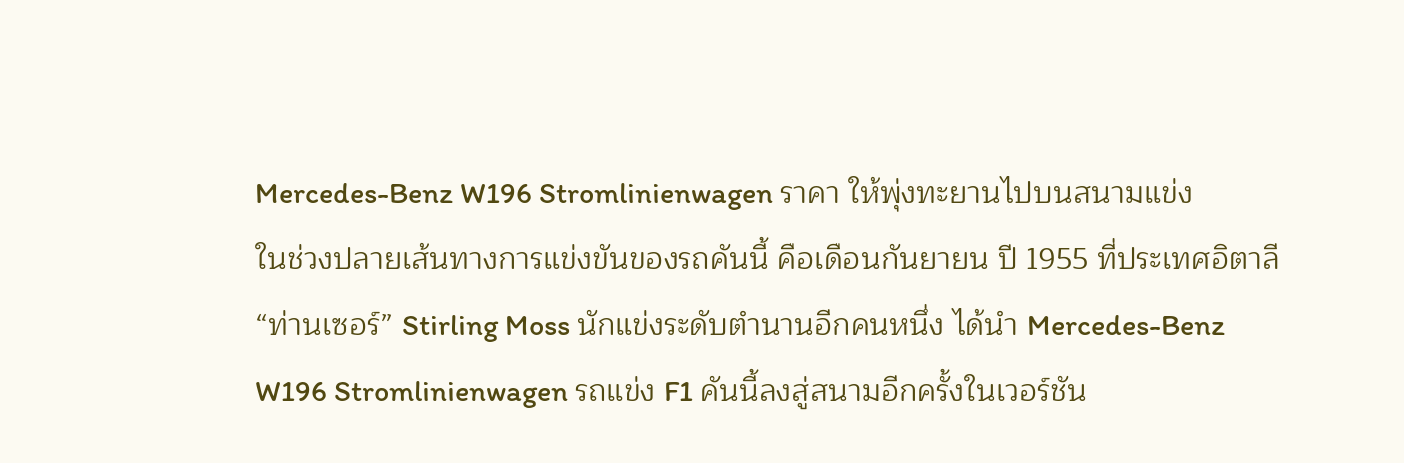Mercedes-Benz W196 Stromlinienwagen ราคา ให้พุ่งทะยานไปบนสนามแข่ง
ในช่วงปลายเส้นทางการแข่งขันของรถคันนี้ คือเดือนกันยายน ปี 1955 ที่ประเทศอิตาลี “ท่านเซอร์” Stirling Moss นักแข่งระดับตำนานอีกคนหนึ่ง ได้นำ Mercedes-Benz W196 Stromlinienwagen รถแข่ง F1 คันนี้ลงสู่สนามอีกครั้งในเวอร์ชัน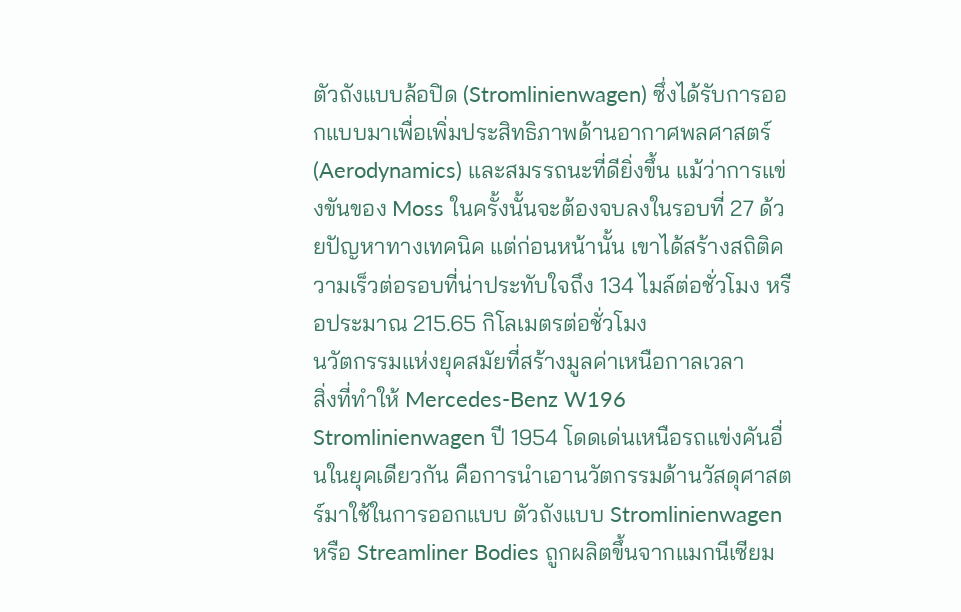ตัวถังแบบล้อปิด (Stromlinienwagen) ซึ่งได้รับการออกแบบมาเพื่อเพิ่มประสิทธิภาพด้านอากาศพลศาสตร์ (Aerodynamics) และสมรรถนะที่ดียิ่งขึ้น แม้ว่าการแข่งขันของ Moss ในครั้งนั้นจะต้องจบลงในรอบที่ 27 ด้วยปัญหาทางเทคนิค แต่ก่อนหน้านั้น เขาได้สร้างสถิติความเร็วต่อรอบที่น่าประทับใจถึง 134 ไมล์ต่อชั่วโมง หรือประมาณ 215.65 กิโลเมตรต่อชั่วโมง
นวัตกรรมแห่งยุคสมัยที่สร้างมูลค่าเหนือกาลเวลา
สิ่งที่ทำให้ Mercedes-Benz W196 Stromlinienwagen ปี 1954 โดดเด่นเหนือรถแข่งคันอื่นในยุคเดียวกัน คือการนำเอานวัตกรรมด้านวัสดุศาสตร์มาใช้ในการออกแบบ ตัวถังแบบ Stromlinienwagen หรือ Streamliner Bodies ถูกผลิตขึ้นจากแมกนีเซียม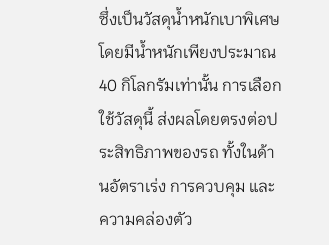ซึ่งเป็นวัสดุน้ำหนักเบาพิเศษ โดยมีน้ำหนักเพียงประมาณ 40 กิโลกรัมเท่านั้น การเลือกใช้วัสดุนี้ ส่งผลโดยตรงต่อประสิทธิภาพของรถ ทั้งในด้านอัตราเร่ง การควบคุม และความคล่องตัว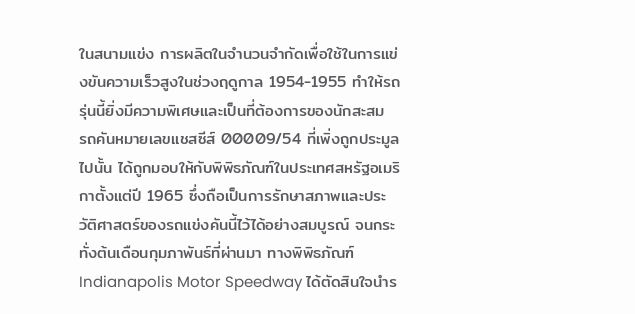ในสนามแข่ง การผลิตในจำนวนจำกัดเพื่อใช้ในการแข่งขันความเร็วสูงในช่วงฤดูกาล 1954-1955 ทำให้รถรุ่นนี้ยิ่งมีความพิเศษและเป็นที่ต้องการของนักสะสม
รถคันหมายเลขแชสซีส์ 00009/54 ที่เพิ่งถูกประมูลไปนั้น ได้ถูกมอบให้กับพิพิธภัณฑ์ในประเทศสหรัฐอเมริกาตั้งแต่ปี 1965 ซึ่งถือเป็นการรักษาสภาพและประวัติศาสตร์ของรถแข่งคันนี้ไว้ได้อย่างสมบูรณ์ จนกระทั่งต้นเดือนกุมภาพันธ์ที่ผ่านมา ทางพิพิธภัณฑ์ Indianapolis Motor Speedway ได้ตัดสินใจนำร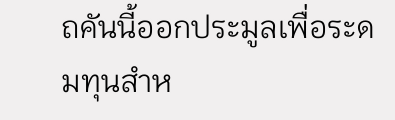ถคันนี้ออกประมูลเพื่อระดมทุนสำห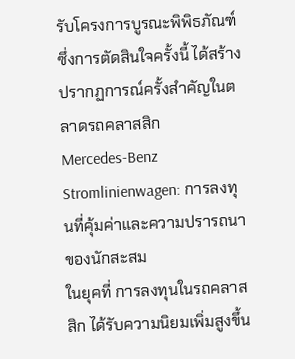รับโครงการบูรณะพิพิธภัณฑ์ ซึ่งการตัดสินใจครั้งนี้ ได้สร้างปรากฏการณ์ครั้งสำคัญในตลาดรถคลาสสิก
Mercedes-Benz Stromlinienwagen: การลงทุนที่คุ้มค่าและความปรารถนาของนักสะสม
ในยุคที่ การลงทุนในรถคลาสสิก ได้รับความนิยมเพิ่มสูงขึ้น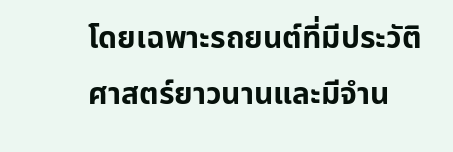โดยเฉพาะรถยนต์ที่มีประวัติศาสตร์ยาวนานและมีจำน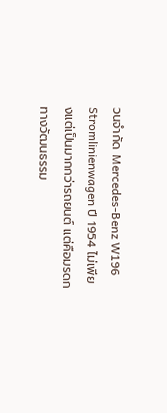วนจำกัด Mercedes-Benz W196 Stromlinienwagen ปี 1954 ไม่เพียงแต่เป็นมากกว่ารถยนต์ แต่คือมรดกทางวัฒนธรรม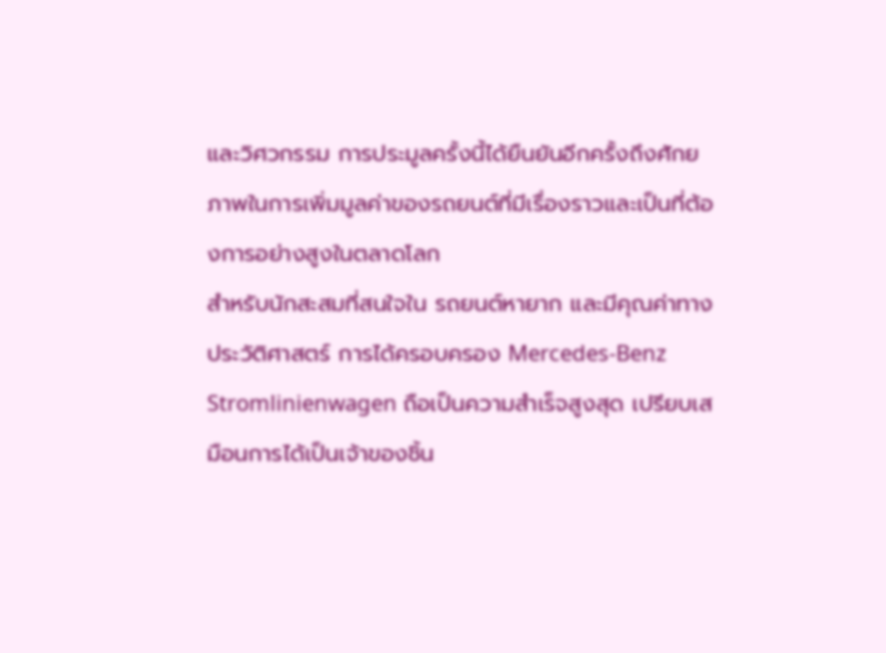และวิศวกรรม การประมูลครั้งนี้ได้ยืนยันอีกครั้งถึงศักยภาพในการเพิ่มมูลค่าของรถยนต์ที่มีเรื่องราวและเป็นที่ต้องการอย่างสูงในตลาดโลก
สำหรับนักสะสมที่สนใจใน รถยนต์หายาก และมีคุณค่าทางประวัติศาสตร์ การได้ครอบครอง Mercedes-Benz Stromlinienwagen ถือเป็นความสำเร็จสูงสุด เปรียบเสมือนการได้เป็นเจ้าของชิ้น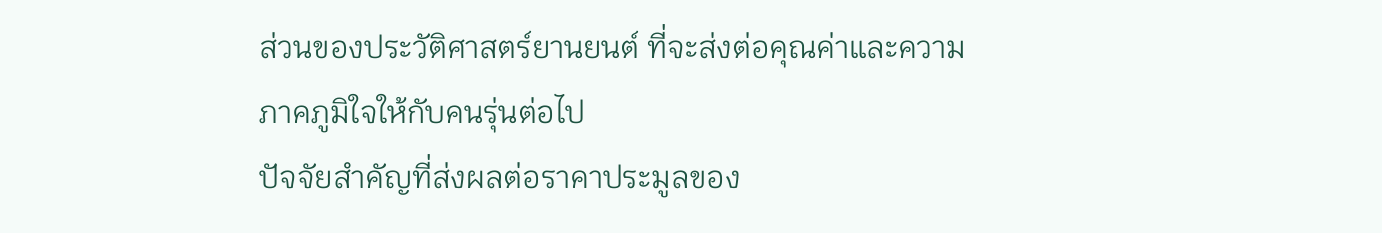ส่วนของประวัติศาสตร์ยานยนต์ ที่จะส่งต่อคุณค่าและความภาคภูมิใจให้กับคนรุ่นต่อไป
ปัจจัยสำคัญที่ส่งผลต่อราคาประมูลของ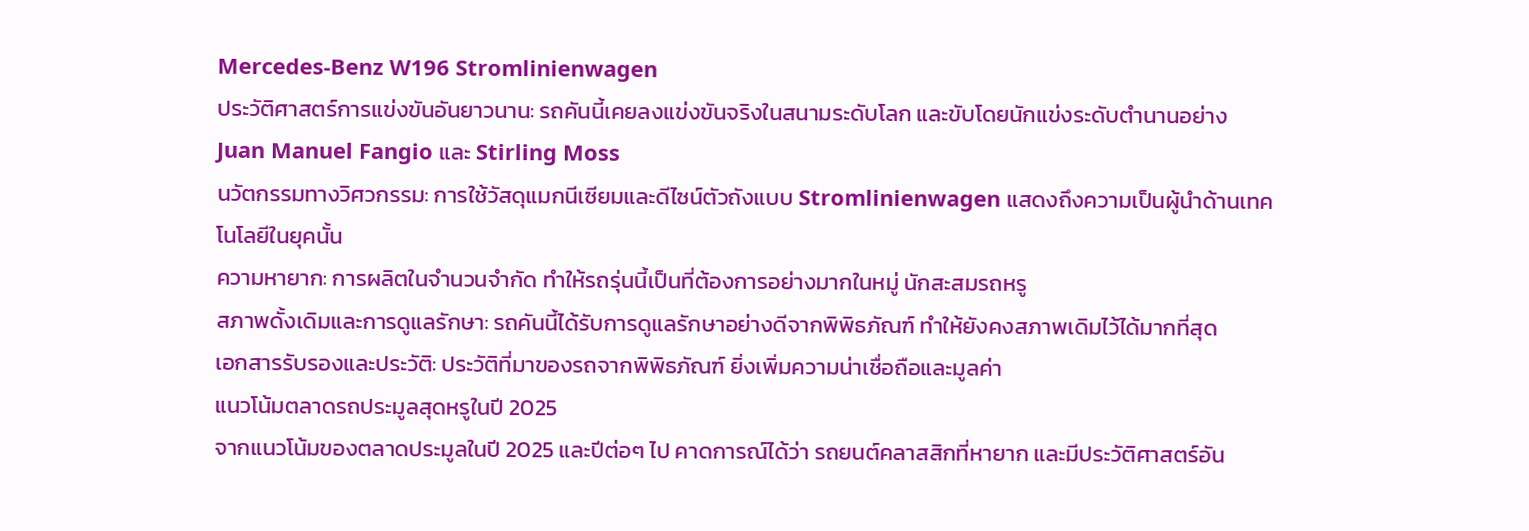Mercedes-Benz W196 Stromlinienwagen
ประวัติศาสตร์การแข่งขันอันยาวนาน: รถคันนี้เคยลงแข่งขันจริงในสนามระดับโลก และขับโดยนักแข่งระดับตำนานอย่าง Juan Manuel Fangio และ Stirling Moss
นวัตกรรมทางวิศวกรรม: การใช้วัสดุแมกนีเซียมและดีไซน์ตัวถังแบบ Stromlinienwagen แสดงถึงความเป็นผู้นำด้านเทคโนโลยีในยุคนั้น
ความหายาก: การผลิตในจำนวนจำกัด ทำให้รถรุ่นนี้เป็นที่ต้องการอย่างมากในหมู่ นักสะสมรถหรู
สภาพดั้งเดิมและการดูแลรักษา: รถคันนี้ได้รับการดูแลรักษาอย่างดีจากพิพิธภัณฑ์ ทำให้ยังคงสภาพเดิมไว้ได้มากที่สุด
เอกสารรับรองและประวัติ: ประวัติที่มาของรถจากพิพิธภัณฑ์ ยิ่งเพิ่มความน่าเชื่อถือและมูลค่า
แนวโน้มตลาดรถประมูลสุดหรูในปี 2025
จากแนวโน้มของตลาดประมูลในปี 2025 และปีต่อๆ ไป คาดการณ์ได้ว่า รถยนต์คลาสสิกที่หายาก และมีประวัติศาสตร์อัน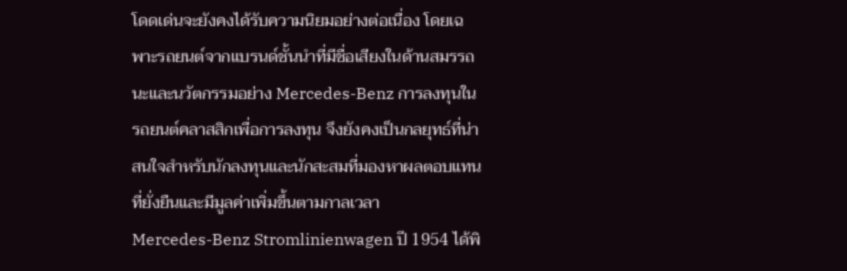โดดเด่นจะยังคงได้รับความนิยมอย่างต่อเนื่อง โดยเฉพาะรถยนต์จากแบรนด์ชั้นนำที่มีชื่อเสียงในด้านสมรรถนะและนวัตกรรมอย่าง Mercedes-Benz การลงทุนใน รถยนต์คลาสสิกเพื่อการลงทุน จึงยังคงเป็นกลยุทธ์ที่น่าสนใจสำหรับนักลงทุนและนักสะสมที่มองหาผลตอบแทนที่ยั่งยืนและมีมูลค่าเพิ่มขึ้นตามกาลเวลา
Mercedes-Benz Stromlinienwagen ปี 1954 ได้พิ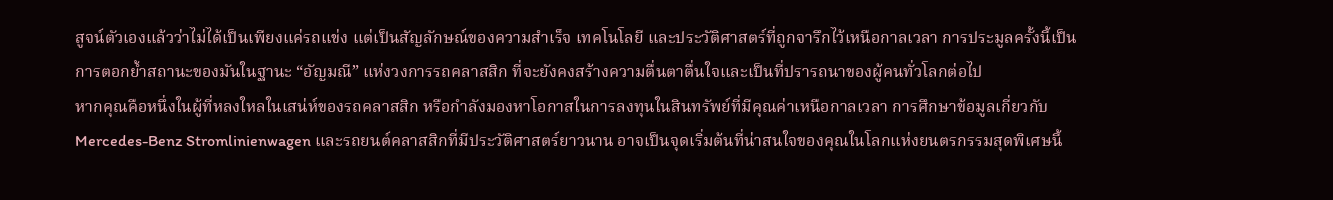สูจน์ตัวเองแล้วว่าไม่ได้เป็นเพียงแค่รถแข่ง แต่เป็นสัญลักษณ์ของความสำเร็จ เทคโนโลยี และประวัติศาสตร์ที่ถูกจารึกไว้เหนือกาลเวลา การประมูลครั้งนี้เป็นการตอกย้ำสถานะของมันในฐานะ “อัญมณี” แห่งวงการรถคลาสสิก ที่จะยังคงสร้างความตื่นตาตื่นใจและเป็นที่ปรารถนาของผู้คนทั่วโลกต่อไป
หากคุณคือหนึ่งในผู้ที่หลงใหลในเสน่ห์ของรถคลาสสิก หรือกำลังมองหาโอกาสในการลงทุนในสินทรัพย์ที่มีคุณค่าเหนือกาลเวลา การศึกษาข้อมูลเกี่ยวกับ Mercedes-Benz Stromlinienwagen และรถยนต์คลาสสิกที่มีประวัติศาสตร์ยาวนาน อาจเป็นจุดเริ่มต้นที่น่าสนใจของคุณในโลกแห่งยนตรกรรมสุดพิเศษนี้